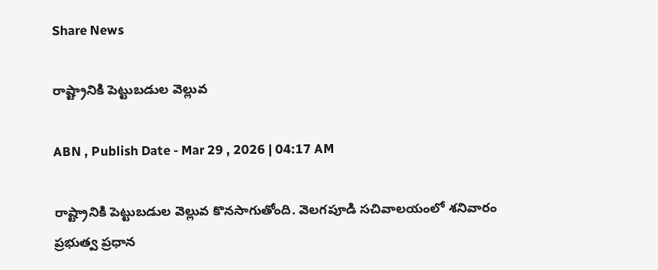Share News

రాష్ట్రానికి పెట్టుబడుల వెల్లువ

ABN , Publish Date - Mar 29 , 2026 | 04:17 AM

రాష్ట్రానికి పెట్టుబడుల వెల్లువ కొనసాగుతోంది. వెలగపూడి సచివాలయంలో శనివారం ప్రభుత్వ ప్రధాన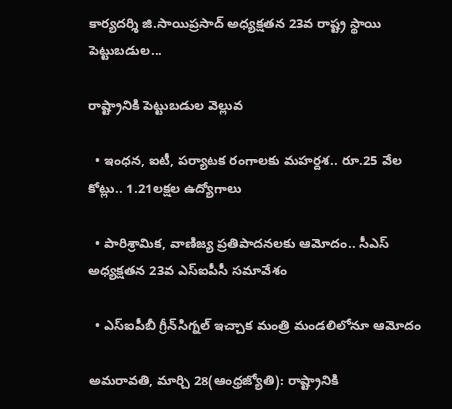కార్యదర్శి జి.సాయిప్రసాద్‌ అధ్యక్షతన 23వ రాష్ట్ర స్థాయి పెట్టుబడుల...

రాష్ట్రానికి పెట్టుబడుల వెల్లువ

  • ఇంధన, ఐటీ, పర్యాటక రంగాలకు మహర్దశ.. రూ.25 వేల కోట్లు.. 1.21లక్షల ఉద్యోగాలు

  • పారిశ్రామిక, వాణిజ్య ప్రతిపాదనలకు ఆమోదం.. సీఎస్‌ అధ్యక్షతన 23వ ఎస్‌ఐపీసీ సమావేశం

  • ఎస్‌ఐపీబీ గ్రీన్‌సిగ్నల్‌ ఇచ్చాక మంత్రి మండలిలోనూ ఆమోదం

అమరావతి, మార్చి 28(ఆంధ్రజ్యోతి): రాష్ట్రానికి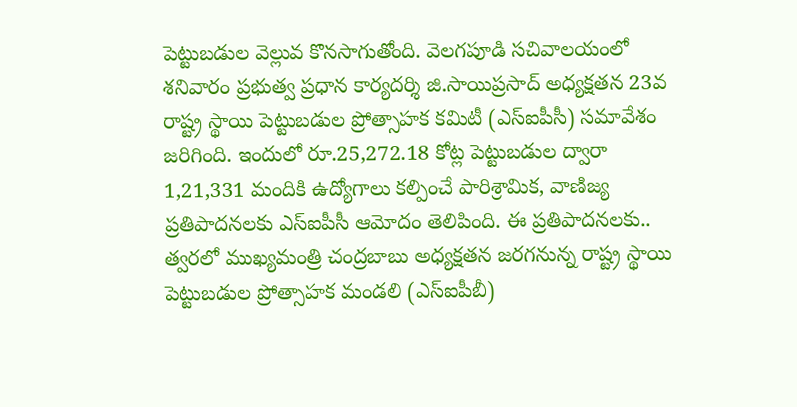పెట్టుబడుల వెల్లువ కొనసాగుతోంది. వెలగపూడి సచివాలయంలో శనివారం ప్రభుత్వ ప్రధాన కార్యదర్శి జి.సాయిప్రసాద్‌ అధ్యక్షతన 23వ రాష్ట్ర స్థాయి పెట్టుబడుల ప్రోత్సాహక కమిటీ (ఎస్‌ఐపీసీ) సమావేశం జరిగింది. ఇందులో రూ.25,272.18 కోట్ల పెట్టుబడుల ద్వారా 1,21,331 మందికి ఉద్యోగాలు కల్పించే పారిశ్రామిక, వాణిజ్య ప్రతిపాదనలకు ఎస్‌ఐపీసీ ఆమోదం తెలిపింది. ఈ ప్రతిపాదనలకు.. త్వరలో ముఖ్యమంత్రి చంద్రబాబు అధ్యక్షతన జరగనున్న రాష్ట్ర స్థాయి పెట్టుబడుల ప్రోత్సాహక మండలి (ఎస్‌ఐపీబీ)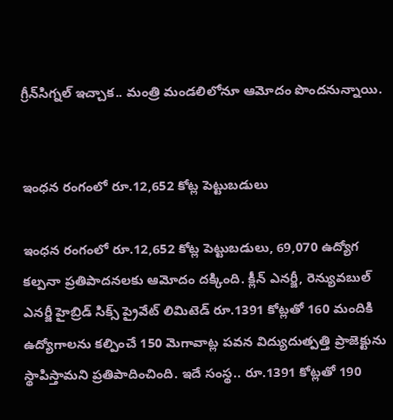గ్రీన్‌సిగ్నల్‌ ఇచ్చాక.. మంత్రి మండలిలోనూ ఆమోదం పొందనున్నాయి.


ఇంధన రంగంలో రూ.12,652 కోట్ల పెట్టుబడులు

ఇంధన రంగంలో రూ.12,652 కోట్ల పెట్టుబడులు, 69,070 ఉద్యోగ కల్పనా ప్రతిపాదనలకు ఆమోదం దక్కింది. క్లీన్‌ ఎనర్జీ, రెన్యువబుల్‌ ఎనర్జీ హైబ్రిడ్‌ సిక్స్‌ ప్రైవేట్‌ లిమిటెడ్‌ రూ.1391 కోట్లతో 160 మందికి ఉద్యోగాలను కల్పించే 150 మెగావాట్ల పవన విద్యుదుత్పత్తి ప్రాజెక్టును స్థాపిస్తామని ప్రతిపాదించింది. ఇదే సంస్థ.. రూ.1391 కోట్లతో 190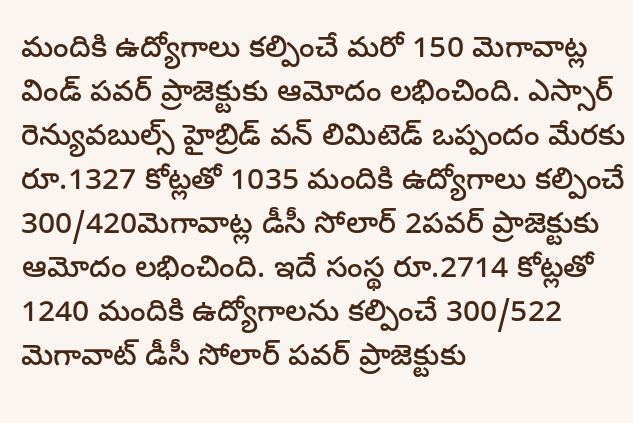మందికి ఉద్యోగాలు కల్పించే మరో 150 మెగావాట్ల విండ్‌ పవర్‌ ప్రాజెక్టుకు ఆమోదం లభించింది. ఎస్సార్‌ రెన్యువబుల్స్‌ హైబ్రిడ్‌ వన్‌ లిమిటెడ్‌ ఒప్పందం మేరకు రూ.1327 కోట్లతో 1035 మందికి ఉద్యోగాలు కల్పించే 300/420మెగావాట్ల డీసీ సోలార్‌ 2పవర్‌ ప్రాజెక్టుకు ఆమోదం లభించింది. ఇదే సంస్థ రూ.2714 కోట్లతో 1240 మందికి ఉద్యోగాలను కల్పించే 300/522 మెగావాట్‌ డీసీ సోలార్‌ పవర్‌ ప్రాజెక్టుకు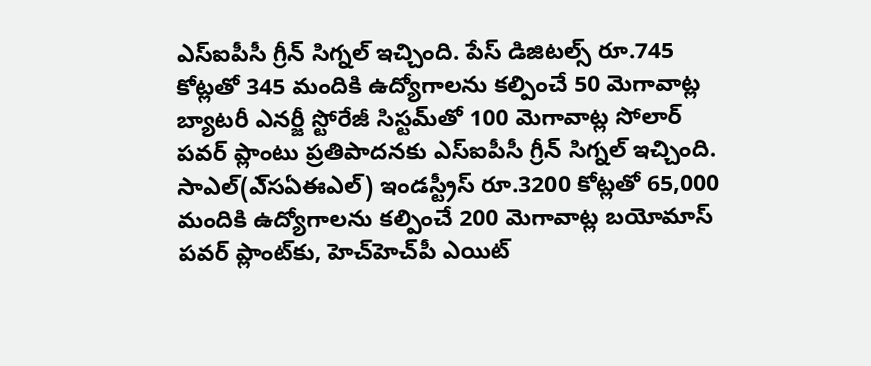ఎస్‌ఐపీసీ గ్రీన్‌ సిగ్నల్‌ ఇచ్చింది. పేస్‌ డిజిటల్స్‌ రూ.745 కోట్లతో 345 మందికి ఉద్యోగాలను కల్పించే 50 మెగావాట్ల బ్యాటరీ ఎనర్జీ స్టోరేజీ సిస్టమ్‌తో 100 మెగావాట్ల సోలార్‌ పవర్‌ ప్లాంటు ప్రతిపాదనకు ఎస్‌ఐపీసీ గ్రీన్‌ సిగ్నల్‌ ఇచ్చింది. సాఎల్‌(ఎ్‌సఏఈఎల్‌) ఇండస్ట్రీస్‌ రూ.3200 కోట్లతో 65,000 మందికి ఉద్యోగాలను కల్పించే 200 మెగావాట్ల బయోమాస్‌ పవర్‌ ప్లాంట్‌కు, హెచ్‌హెచ్‌పీ ఎయిట్‌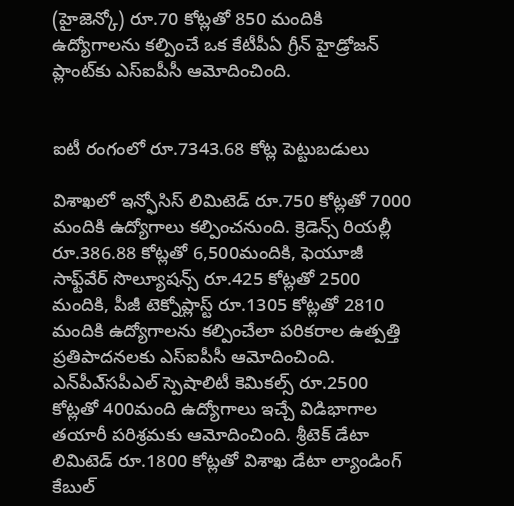(హైజెన్కో) రూ.70 కోట్లతో 850 మందికి ఉద్యోగాలను కల్పించే ఒక కేటీపీఏ గ్రీన్‌ హైడ్రోజన్‌ ప్లాంట్‌కు ఎస్‌ఐపీసీ ఆమోదించింది.


ఐటీ రంగంలో రూ.7343.68 కోట్ల పెట్టుబడులు

విశాఖలో ఇన్ఫోసిస్‌ లిమిటెడ్‌ రూ.750 కోట్లతో 7000 మందికి ఉద్యోగాలు కల్పించనుంది. క్రెడెన్స్‌ రియల్లీ రూ.386.88 కోట్లతో 6,500మందికి, ఫెయూజీ సాఫ్ట్‌వేర్‌ సొల్యూషన్స్‌ రూ.425 కోట్లతో 2500 మందికి, పీజీ టెక్నోప్లాస్ట్‌ రూ.1305 కోట్లతో 2810 మందికి ఉద్యోగాలను కల్పించేలా పరికరాల ఉత్పత్తి ప్రతిపాదనలకు ఎస్‌ఐపీసీ ఆమోదించింది. ఎన్‌పీఎ్‌సపీఎల్‌ స్పెషాలిటీ కెమికల్స్‌ రూ.2500 కోట్లతో 400మంది ఉద్యోగాలు ఇచ్చే విడిభాగాల తయారీ పరిశ్రమకు ఆమోదించింది. శ్రీటెక్‌ డేటా లిమిటెడ్‌ రూ.1800 కోట్లతో విశాఖ డేటా ల్యాండింగ్‌ కేబుల్‌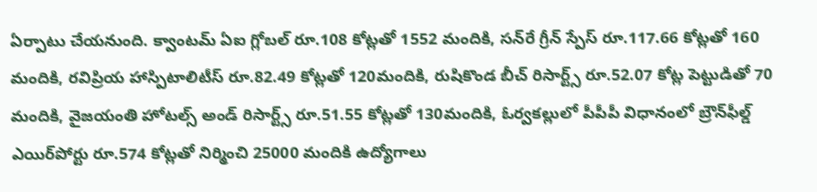ఏర్పాటు చేయనుంది. క్వాంటమ్‌ ఏఐ గ్లోబల్‌ రూ.108 కోట్లతో 1552 మందికి, సన్‌రే గ్రీన్‌ స్పేస్‌ రూ.117.66 కోట్లతో 160 మందికి, రవిప్రియ హాస్పిటాలిటీస్‌ రూ.82.49 కోట్లతో 120మందికి, రుషికొండ బీచ్‌ రిసార్ట్స్‌ రూ.52.07 కోట్ల పెట్టుడితో 70 మందికి, వైజయంతి హోటల్స్‌ అండ్‌ రిసార్ట్స్‌ రూ.51.55 కోట్లతో 130మందికి, ఓర్వకల్లులో పీపీపీ విధానంలో బ్రౌన్‌ఫీల్డ్‌ ఎయిర్‌పోర్టు రూ.574 కోట్లతో నిర్మించి 25000 మందికి ఉద్యోగాలు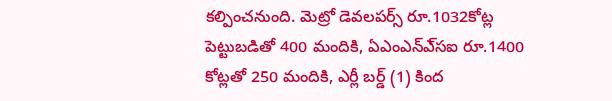కల్పించనుంది. మెట్రో డెవలపర్స్‌ రూ.1032కోట్ల పెట్టుబడితో 400 మందికి, ఏఎంఎన్‌ఎ్‌సఐ రూ.1400 కోట్లతో 250 మందికి, ఎర్లీ బర్డ్‌ (1) కింద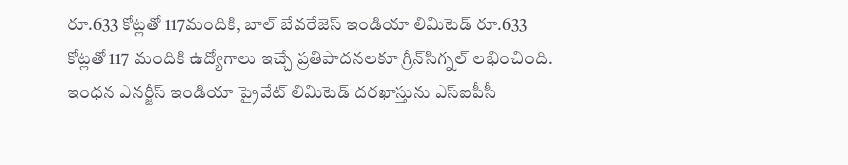రూ.633 కోట్లతో 117మందికి, బాల్‌ బేవరేజెస్‌ ఇండియా లిమిటెడ్‌ రూ.633 కోట్లతో 117 మందికి ఉద్యోగాలు ఇచ్చే ప్రతిపాదనలకూ గ్రీన్‌సిగ్నల్‌ లభించింది. ఇంధన ఎనర్జీస్‌ ఇండియా ప్రైవేట్‌ లిమిటెడ్‌ దరఖాస్తును ఎస్‌ఐపీసీ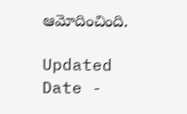ఆమోదించింది.

Updated Date -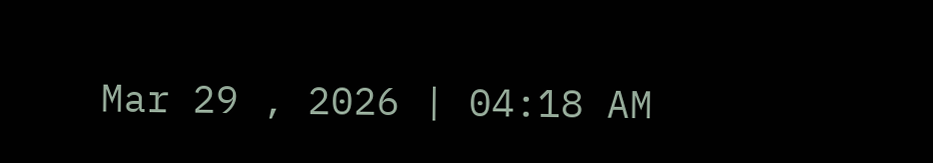Mar 29 , 2026 | 04:18 AM